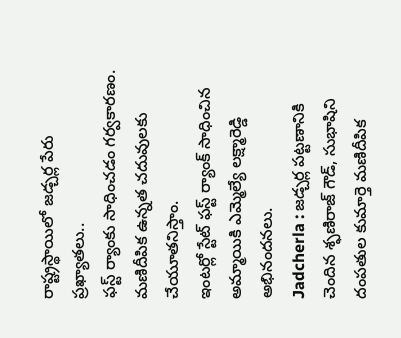రాష్ట్రస్థాయిలో జడ్చర్ల పేరు ప్రఖ్యాతలు..
ఫస్ట్ ర్యాంకు సాధించడం గర్వకారణం.
మణిదీపిక ఉన్నత చదువులకు చేయూతనిస్తాం.
ఇంటర్లో స్టేట్ ఫస్ట్ ర్యాంక్ సాధించిన అమ్మాయికి ఎమ్మెల్యే లక్ష్మారెడ్డి అభినందనలు.
Jadcherla : జడ్చర్ల పట్టణానికి చెందిన శ్ఫణిరాజ్ గౌడ్, సుభాషిని దంపతుల కుమార్తె మణిదీపిక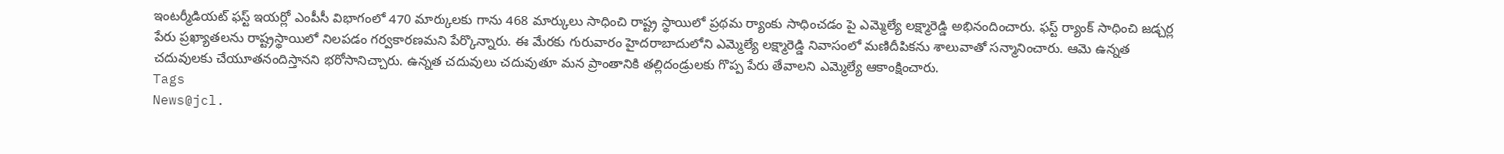ఇంటర్మీడియట్ ఫస్ట్ ఇయర్లో ఎంపీసీ విభాగంలో 470 మార్కులకు గాను 468 మార్కులు సాధించి రాష్ట్ర స్థాయిలో ప్రథమ ర్యాంకు సాధించడం పై ఎమ్మెల్యే లక్ష్మారెడ్డి అభినందించారు. ఫస్ట్ ర్యాంక్ సాధించి జడ్చర్ల పేరు ప్రఖ్యాతలను రాష్ట్రస్థాయిలో నిలపడం గర్వకారణమని పేర్కొన్నారు. ఈ మేరకు గురువారం హైదరాబాదులోని ఎమ్మెల్యే లక్ష్మారెడ్డి నివాసంలో మణిదీపికను శాలువాతో సన్మానించారు. ఆమె ఉన్నత చదువులకు చేయూతనందిస్తానని భరోసానిచ్చారు. ఉన్నత చదువులు చదువుతూ మన ప్రాంతానికి తల్లిదండ్రులకు గొప్ప పేరు తేవాలని ఎమ్మెల్యే ఆకాంక్షించారు.
Tags
News@jcl.